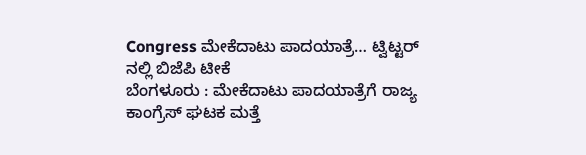Congress ಮೇಕೆದಾಟು ಪಾದಯಾತ್ರೆ… ಟ್ವಿಟ್ಟರ್ ನಲ್ಲಿ ಬಿಜೆಪಿ ಟೀಕೆ
ಬೆಂಗಳೂರು : ಮೇಕೆದಾಟು ಪಾದಯಾತ್ರೆಗೆ ರಾಜ್ಯ ಕಾಂಗ್ರೆಸ್ ಘಟಕ ಮತ್ತೆ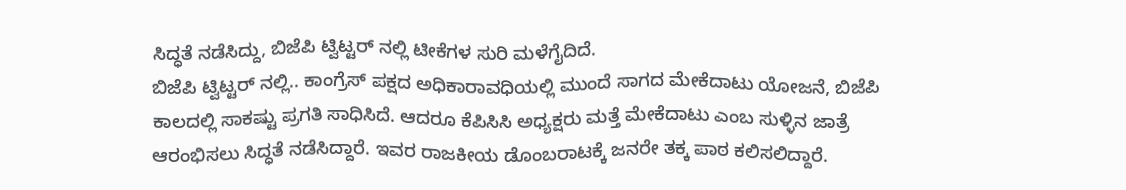ಸಿದ್ಧತೆ ನಡೆಸಿದ್ದು, ಬಿಜೆಪಿ ಟ್ವಿಟ್ಟರ್ ನಲ್ಲಿ ಟೀಕೆಗಳ ಸುರಿ ಮಳೆಗೈದಿದೆ.
ಬಿಜೆಪಿ ಟ್ವಿಟ್ಟರ್ ನಲ್ಲಿ.. ಕಾಂಗ್ರೆಸ್ ಪಕ್ಷದ ಅಧಿಕಾರಾವಧಿಯಲ್ಲಿ ಮುಂದೆ ಸಾಗದ ಮೇಕೆದಾಟು ಯೋಜನೆ, ಬಿಜೆಪಿ ಕಾಲದಲ್ಲಿ ಸಾಕಷ್ಟು ಪ್ರಗತಿ ಸಾಧಿಸಿದೆ. ಆದರೂ ಕೆಪಿಸಿಸಿ ಅಧ್ಯಕ್ಷರು ಮತ್ತೆ ಮೇಕೆದಾಟು ಎಂಬ ಸುಳ್ಳಿನ ಜಾತ್ರೆ ಆರಂಭಿಸಲು ಸಿದ್ಧತೆ ನಡೆಸಿದ್ದಾರೆ. ಇವರ ರಾಜಕೀಯ ಡೊಂಬರಾಟಕ್ಕೆ ಜನರೇ ತಕ್ಕ ಪಾಠ ಕಲಿಸಲಿದ್ದಾರೆ.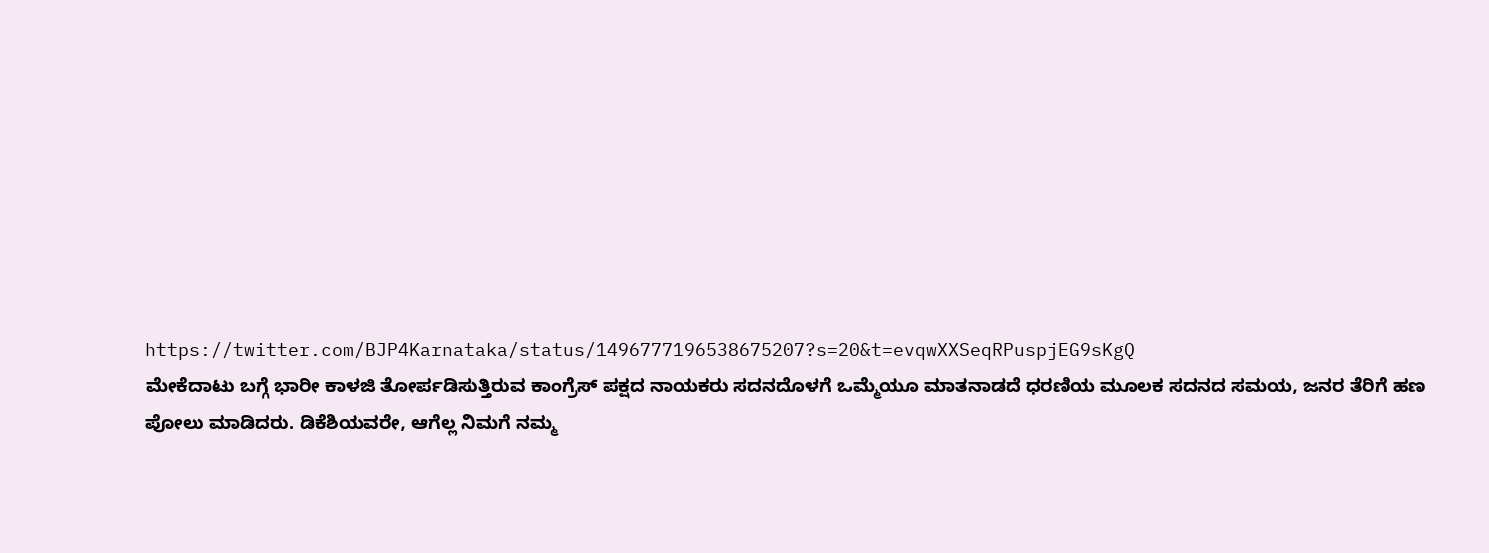https://twitter.com/BJP4Karnataka/status/1496777196538675207?s=20&t=evqwXXSeqRPuspjEG9sKgQ
ಮೇಕೆದಾಟು ಬಗ್ಗೆ ಭಾರೀ ಕಾಳಜಿ ತೋರ್ಪಡಿಸುತ್ತಿರುವ ಕಾಂಗ್ರೆಸ್ ಪಕ್ಷದ ನಾಯಕರು ಸದನದೊಳಗೆ ಒಮ್ಮೆಯೂ ಮಾತನಾಡದೆ ಧರಣಿಯ ಮೂಲಕ ಸದನದ ಸಮಯ, ಜನರ ತೆರಿಗೆ ಹಣ ಪೋಲು ಮಾಡಿದರು. ಡಿಕೆಶಿಯವರೇ, ಆಗೆಲ್ಲ ನಿಮಗೆ ನಮ್ಮ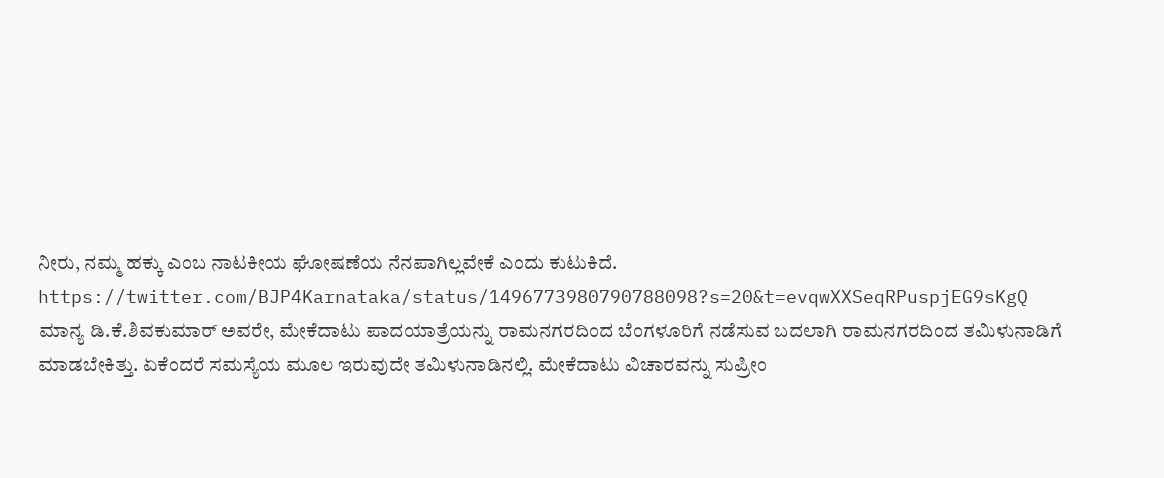ನೀರು, ನಮ್ಮ ಹಕ್ಕು ಎಂಬ ನಾಟಕೀಯ ಘೋಷಣೆಯ ನೆನಪಾಗಿಲ್ಲವೇಕೆ ಎಂದು ಕುಟುಕಿದೆ.
https://twitter.com/BJP4Karnataka/status/1496773980790788098?s=20&t=evqwXXSeqRPuspjEG9sKgQ
ಮಾನ್ಯ ಡಿ.ಕೆ.ಶಿವಕುಮಾರ್ ಅವರೇ, ಮೇಕೆದಾಟು ಪಾದಯಾತ್ರೆಯನ್ನು ರಾಮನಗರದಿಂದ ಬೆಂಗಳೂರಿಗೆ ನಡೆಸುವ ಬದಲಾಗಿ ರಾಮನಗರದಿಂದ ತಮಿಳುನಾಡಿಗೆ ಮಾಡಬೇಕಿತ್ತು. ಏಕೆಂದರೆ ಸಮಸ್ಯೆಯ ಮೂಲ ಇರುವುದೇ ತಮಿಳುನಾಡಿನಲ್ಲಿ. ಮೇಕೆದಾಟು ವಿಚಾರವನ್ನು ಸುಪ್ರೀಂ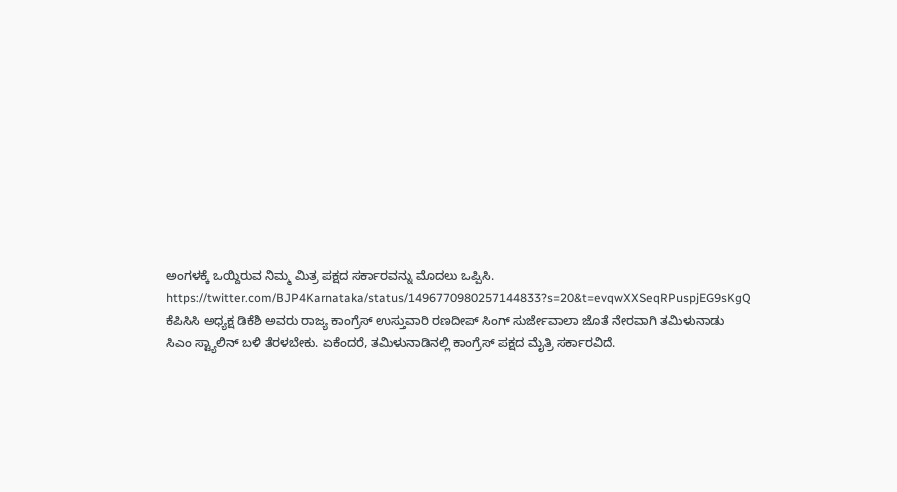ಅಂಗಳಕ್ಕೆ ಒಯ್ದಿರುವ ನಿಮ್ಮ ಮಿತ್ರ ಪಕ್ಷದ ಸರ್ಕಾರವನ್ನು ಮೊದಲು ಒಪ್ಪಿಸಿ.
https://twitter.com/BJP4Karnataka/status/1496770980257144833?s=20&t=evqwXXSeqRPuspjEG9sKgQ
ಕೆಪಿಸಿಸಿ ಅಧ್ಯಕ್ಷ ಡಿಕೆಶಿ ಅವರು ರಾಜ್ಯ ಕಾಂಗ್ರೆಸ್ ಉಸ್ತುವಾರಿ ರಣದೀಪ್ ಸಿಂಗ್ ಸುರ್ಜೇವಾಲಾ ಜೊತೆ ನೇರವಾಗಿ ತಮಿಳುನಾಡು ಸಿಎಂ ಸ್ಟ್ಯಾಲಿನ್ ಬಳಿ ತೆರಳಬೇಕು. ಏಕೆಂದರೆ, ತಮಿಳುನಾಡಿನಲ್ಲಿ ಕಾಂಗ್ರೆಸ್ ಪಕ್ಷದ ಮೈತ್ರಿ ಸರ್ಕಾರವಿದೆ.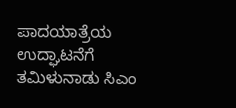ಪಾದಯಾತ್ರೆಯ ಉದ್ಘಾಟನೆಗೆ ತಮಿಳುನಾಡು ಸಿಎಂ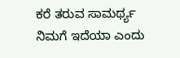ಕರೆ ತರುವ ಸಾಮರ್ಥ್ಯ ನಿಮಗೆ ಇದೆಯಾ ಎಂದು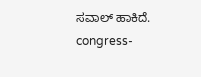ಸವಾಲ್ ಹಾಕಿದೆ.
congress-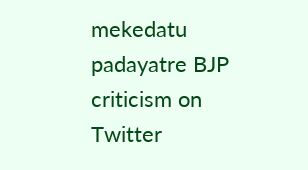mekedatu padayatre BJP criticism on Twitter